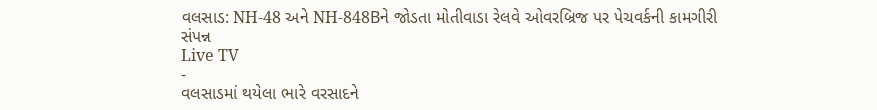વલસાડ: NH-48 અને NH-848Bને જોડતા મોતીવાડા રેલવે ઓવરબ્રિજ પર પેચવર્કની કામગીરી સંપન્ન
Live TV
-
વલસાડમાં થયેલા ભારે વરસાદને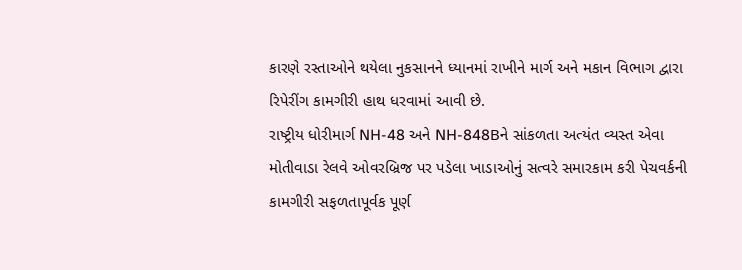કારણે રસ્તાઓને થયેલા નુકસાનને ધ્યાનમાં રાખીને માર્ગ અને મકાન વિભાગ દ્વારા રિપેરીંગ કામગીરી હાથ ધરવામાં આવી છે.
રાષ્ટ્રીય ધોરીમાર્ગ NH-48 અને NH-848Bને સાંકળતા અત્યંત વ્યસ્ત એવા મોતીવાડા રેલવે ઓવરબ્રિજ પર પડેલા ખાડાઓનું સત્વરે સમારકામ કરી પેચવર્કની કામગીરી સફળતાપૂર્વક પૂર્ણ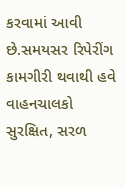કરવામાં આવી છે.સમયસર રિપેરીંગ કામગીરી થવાથી હવે વાહનચાલકો સુરક્ષિત, સરળ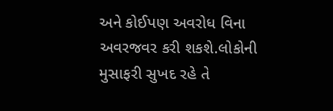અને કોઈપણ અવરોધ વિના અવરજવર કરી શકશે.લોકોની મુસાફરી સુખદ રહે તે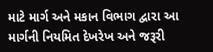માટે માર્ગ અને મકાન વિભાગ દ્વારા આ માર્ગની નિયમિત દેખરેખ અને જરૂરી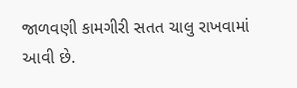જાળવણી કામગીરી સતત ચાલુ રાખવામાં આવી છે.